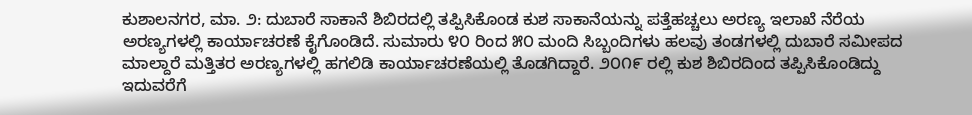ಕುಶಾಲನಗರ, ಮಾ. ೨: ದುಬಾರೆ ಸಾಕಾನೆ ಶಿಬಿರದಲ್ಲಿ ತಪ್ಪಿಸಿಕೊಂಡ ಕುಶ ಸಾಕಾನೆಯನ್ನು ಪತ್ತೆಹಚ್ಚಲು ಅರಣ್ಯ ಇಲಾಖೆ ನೆರೆಯ ಅರಣ್ಯಗಳಲ್ಲಿ ಕಾರ್ಯಾಚರಣೆ ಕೈಗೊಂಡಿದೆ. ಸುಮಾರು ೪೦ ರಿಂದ ೫೦ ಮಂದಿ ಸಿಬ್ಬಂದಿಗಳು ಹಲವು ತಂಡಗಳಲ್ಲಿ ದುಬಾರೆ ಸಮೀಪದ ಮಾಲ್ದಾರೆ ಮತ್ತಿತರ ಅರಣ್ಯಗಳಲ್ಲಿ ಹಗಲಿಡಿ ಕಾರ್ಯಾಚರಣೆಯಲ್ಲಿ ತೊಡಗಿದ್ದಾರೆ. ೨೦೧೯ ರಲ್ಲಿ ಕುಶ ಶಿಬಿರದಿಂದ ತಪ್ಪಿಸಿಕೊಂಡಿದ್ದು ಇದುವರೆಗೆ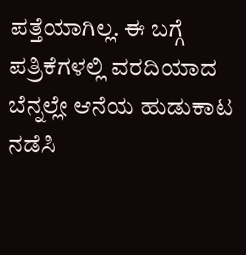ಪತ್ತೆಯಾಗಿಲ್ಲ. ಈ ಬಗ್ಗೆ ಪತ್ರಿಕೆಗಳಲ್ಲಿ ವರದಿಯಾದ ಬೆನ್ನಲ್ಲೇ ಆನೆಯ ಹುಡುಕಾಟ ನಡೆಸಿ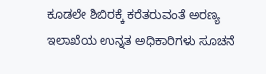ಕೂಡಲೇ ಶಿಬಿರಕ್ಕೆ ಕರೆತರುವಂತೆ ಅರಣ್ಯ ಇಲಾಖೆಯ ಉನ್ನತ ಅಧಿಕಾರಿಗಳು ಸೂಚನೆ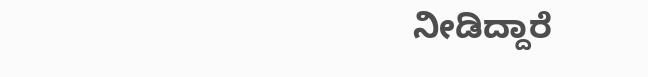ನೀಡಿದ್ದಾರೆ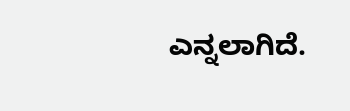ಎನ್ನಲಾಗಿದೆ.